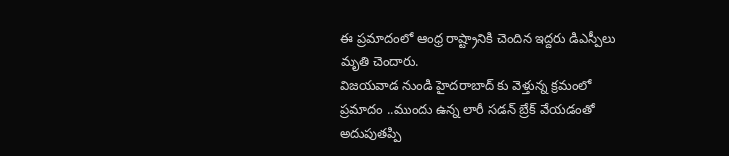ఈ ప్రమాదంలో ఆంధ్ర రాష్ట్రానికి చెందిన ఇద్దరు డిఎస్పీలు మృతి చెందారు.
విజయవాడ నుండి హైదరాబాద్ కు వెళ్తున్న క్రమంలో ప్రమాదం ..ముందు ఉన్న లారీ సడన్ బ్రేక్ వేయడంతో అదుపుతప్పి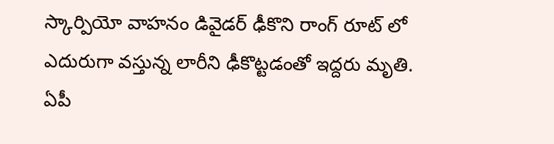స్కార్పియో వాహనం డివైడర్ ఢీకొని రాంగ్ రూట్ లో ఎదురుగా వస్తున్న లారీని ఢీకొట్టడంతో ఇద్దరు మృతి.
ఏపీ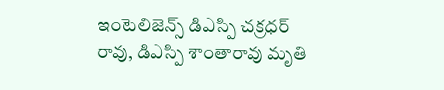ఇంటెలిజెన్స్ డిఎస్పి చక్రధర్ రావు, డిఎస్పి శాంతారావు మృతి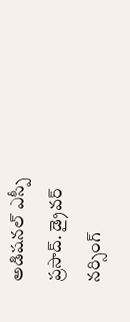అడిషనల్ ఎస్పీ ప్రసాద్. డ్రైవర్ నర్సింగ్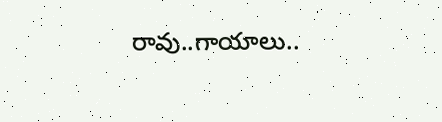రావు..గాయాలు..